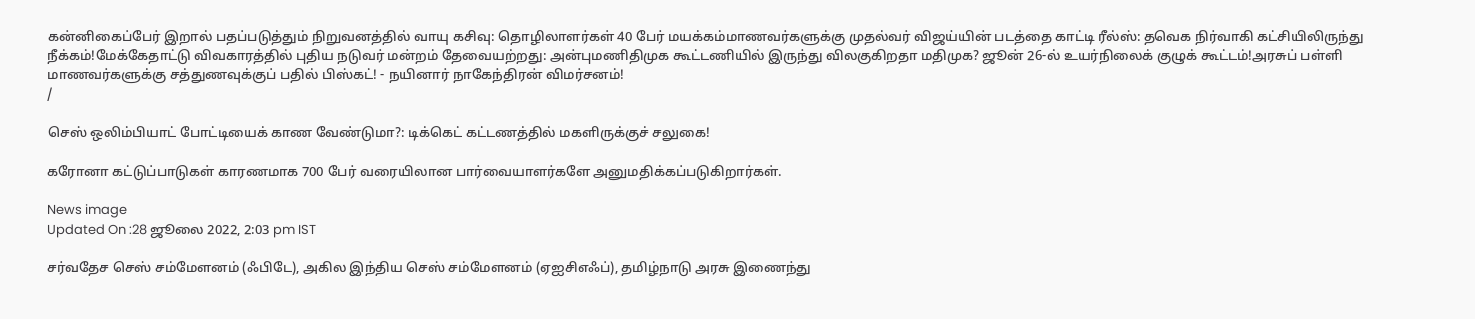கன்னிகைப்பேர் இறால் பதப்படுத்தும் நிறுவனத்தில் வாயு கசிவு: தொழிலாளர்கள் 40 பேர் மயக்கம்மாணவர்களுக்கு முதல்வர் விஜய்யின் படத்தை காட்டி ரீல்ஸ்: தவெக நிர்வாகி கட்சியிலிருந்து நீக்கம்!மேக்கேதாட்டு விவகாரத்தில் புதிய நடுவர் மன்றம் தேவையற்றது: அன்புமணிதிமுக கூட்டணியில் இருந்து விலகுகிறதா மதிமுக? ஜூன் 26-ல் உயர்நிலைக் குழுக் கூட்டம்!அரசுப் பள்ளி மாணவர்களுக்கு சத்துணவுக்குப் பதில் பிஸ்கட்! - நயினார் நாகேந்திரன் விமர்சனம்!
/

செஸ் ஒலிம்பியாட் போட்டியைக் காண வேண்டுமா?: டிக்கெட் கட்டணத்தில் மகளிருக்குச் சலுகை!

கரோனா கட்டுப்பாடுகள் காரணமாக 700 பேர் வரையிலான பார்வையாளர்களே அனுமதிக்கப்படுகிறார்கள்.

News image
Updated On :28 ஜூலை 2022, 2:03 pm IST

சர்வதேச செஸ் சம்மேளனம் (ஃபிடே), அகில இந்திய செஸ் சம்மேளனம் (ஏஐசிஎஃப்), தமிழ்நாடு அரசு இணைந்து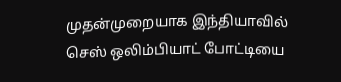முதன்முறையாக இந்தியாவில் செஸ் ஒலிம்பியாட் போட்டியை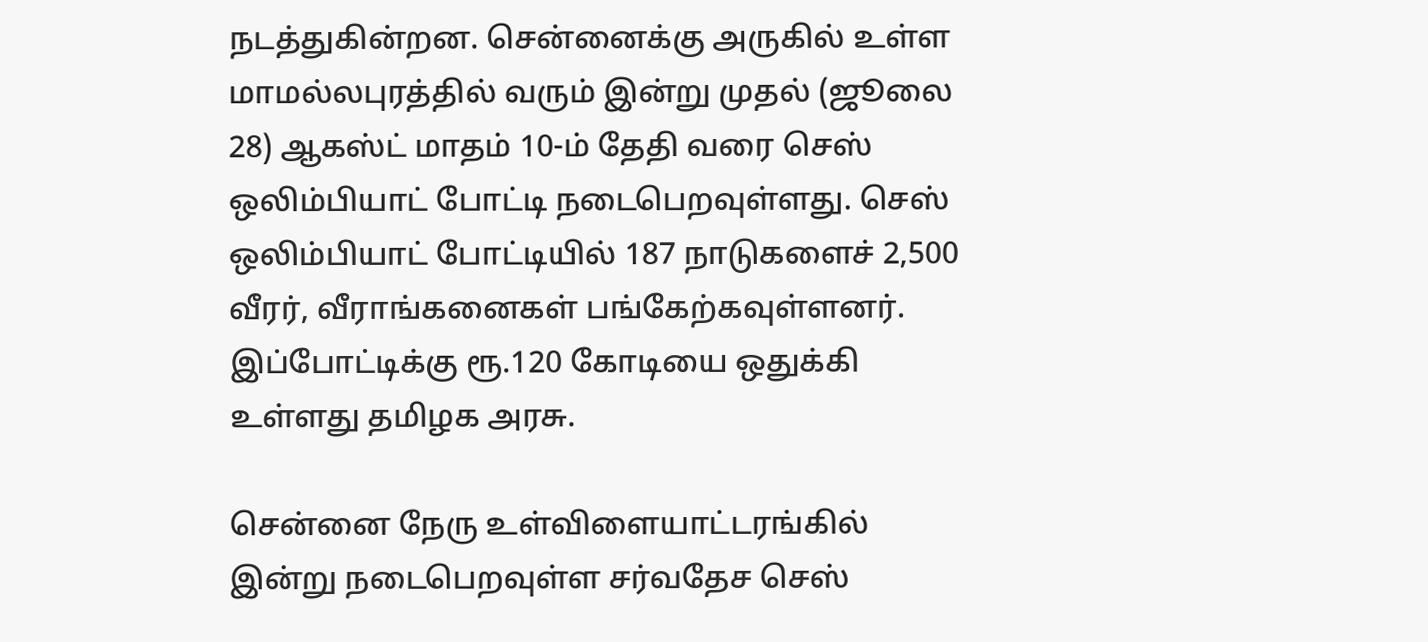நடத்துகின்றன. சென்னைக்கு அருகில் உள்ள மாமல்லபுரத்தில் வரும் இன்று முதல் (ஜூலை 28) ஆகஸ்ட் மாதம் 10-ம் தேதி வரை செஸ் ஒலிம்பியாட் போட்டி நடைபெறவுள்ளது. செஸ் ஒலிம்பியாட் போட்டியில் 187 நாடுகளைச் 2,500 வீரர், வீராங்கனைகள் பங்கேற்கவுள்ளனர். இப்போட்டிக்கு ரூ.120 கோடியை ஒதுக்கி உள்ளது தமிழக அரசு.

சென்னை நேரு உள்விளையாட்டரங்கில் இன்று நடைபெறவுள்ள சர்வதேச செஸ்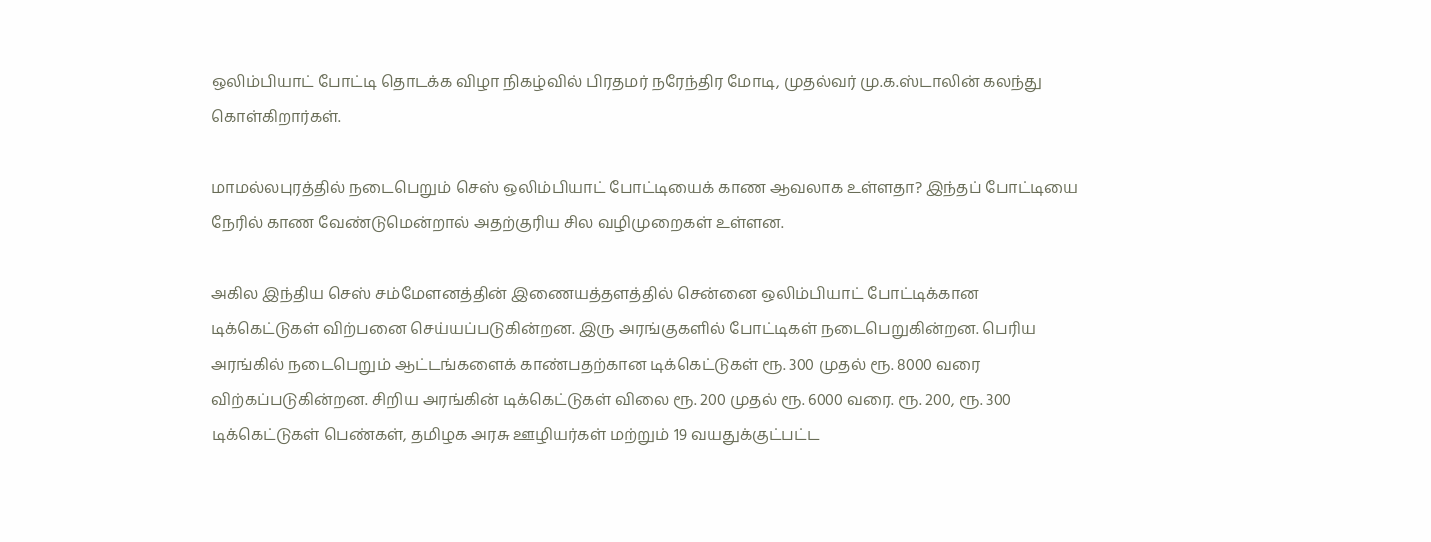ஒலிம்பியாட் போட்டி தொடக்க விழா நிகழ்வில் பிரதமர் நரேந்திர மோடி, முதல்வர் மு.க.ஸ்டாலின் கலந்து கொள்கிறார்கள்.

மாமல்லபுரத்தில் நடைபெறும் செஸ் ஒலிம்பியாட் போட்டியைக் காண ஆவலாக உள்ளதா? இந்தப் போட்டியை நேரில் காண வேண்டுமென்றால் அதற்குரிய சில வழிமுறைகள் உள்ளன.

அகில இந்திய செஸ் சம்மேளனத்தின் இணையத்தளத்தில் சென்னை ஒலிம்பியாட் போட்டிக்கான டிக்கெட்டுகள் விற்பனை செய்யப்படுகின்றன. இரு அரங்குகளில் போட்டிகள் நடைபெறுகின்றன. பெரிய அரங்கில் நடைபெறும் ஆட்டங்களைக் காண்பதற்கான டிக்கெட்டுகள் ரூ. 300 முதல் ரூ. 8000 வரை விற்கப்படுகின்றன. சிறிய அரங்கின் டிக்கெட்டுகள் விலை ரூ. 200 முதல் ரூ. 6000 வரை. ரூ. 200, ரூ. 300 டிக்கெட்டுகள் பெண்கள், தமிழக அரசு ஊழியர்கள் மற்றும் 19 வயதுக்குட்பட்ட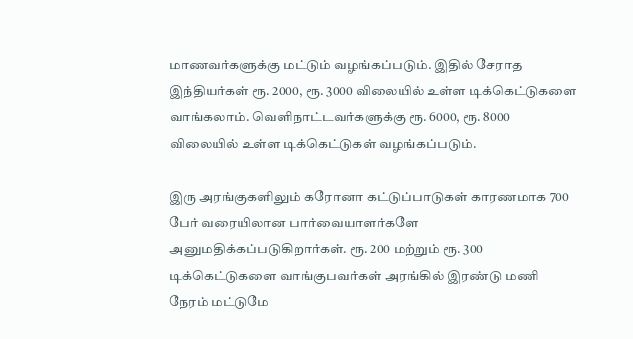மாணவர்களுக்கு மட்டும் வழங்கப்படும். இதில் சேராத இந்தியர்கள் ரூ. 2000, ரூ. 3000 விலையில் உள்ள டிக்கெட்டுகளை வாங்கலாம். வெளிநாட்டவர்களுக்கு ரூ. 6000, ரூ. 8000 விலையில் உள்ள டிக்கெட்டுகள் வழங்கப்படும்.

இரு அரங்குகளிலும் கரோனா கட்டுப்பாடுகள் காரணமாக 700 பேர் வரையிலான பார்வையாளர்களே அனுமதிக்கப்படுகிறார்கள். ரூ. 200 மற்றும் ரூ. 300 டிக்கெட்டுகளை வாங்குபவர்கள் அரங்கில் இரண்டு மணி நேரம் மட்டுமே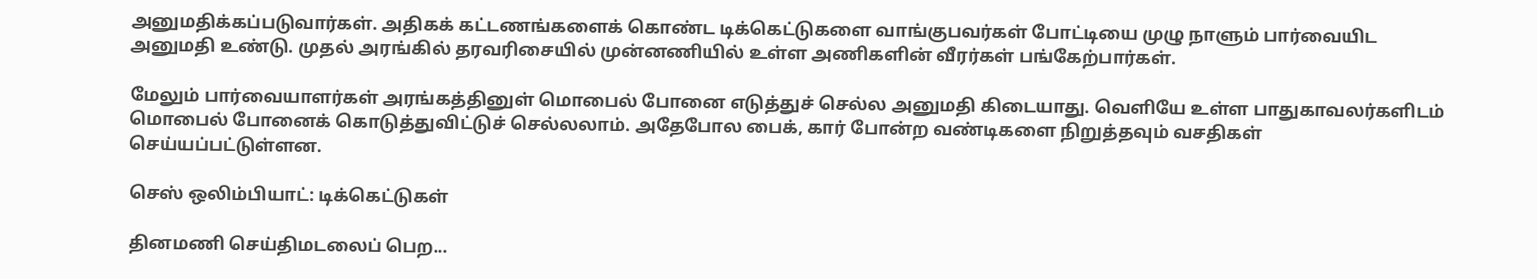அனுமதிக்கப்படுவார்கள். அதிகக் கட்டணங்களைக் கொண்ட டிக்கெட்டுகளை வாங்குபவர்கள் போட்டியை முழு நாளும் பார்வையிட அனுமதி உண்டு. முதல் அரங்கில் தரவரிசையில் முன்னணியில் உள்ள அணிகளின் வீரர்கள் பங்கேற்பார்கள்.

மேலும் பார்வையாளர்கள் அரங்கத்தினுள் மொபைல் போனை எடுத்துச் செல்ல அனுமதி கிடையாது. வெளியே உள்ள பாதுகாவலர்களிடம் மொபைல் போனைக் கொடுத்துவிட்டுச் செல்லலாம். அதேபோல பைக், கார் போன்ற வண்டிகளை நிறுத்தவும் வசதிகள் செய்யப்பட்டுள்ளன.

செஸ் ஒலிம்பியாட்: டிக்கெட்டுகள்

தினமணி செய்திமடலைப் பெற...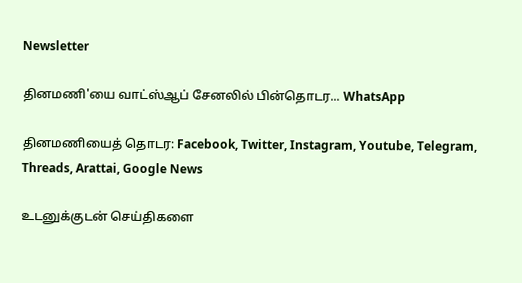Newsletter

தினமணி'யை வாட்ஸ்ஆப் சேனலில் பின்தொடர... WhatsApp

தினமணியைத் தொடர: Facebook, Twitter, Instagram, Youtube, Telegram, Threads, Arattai, Google News

உடனுக்குடன் செய்திகளை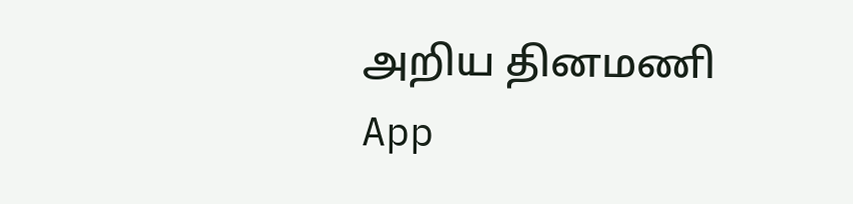அறிய தினமணி App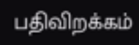பதிவிறக்கம்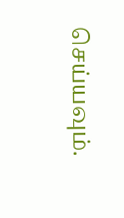செய்யவும்.